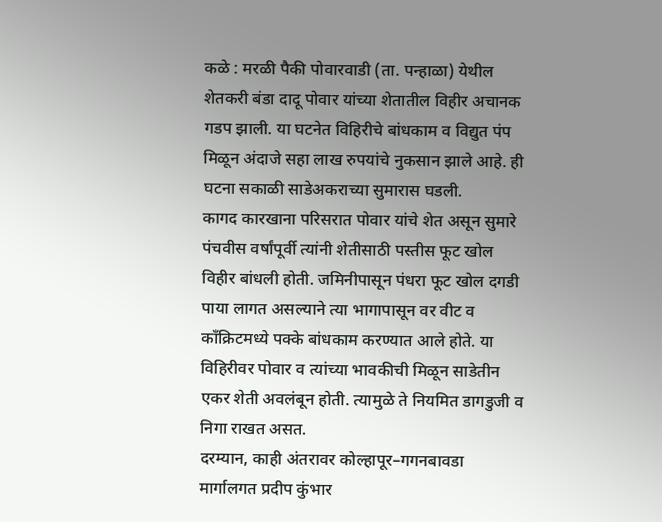कळे : मरळी पैकी पोवारवाडी (ता. पन्हाळा) येथील शेतकरी बंडा दादू पोवार यांच्या शेतातील विहीर अचानक गडप झाली. या घटनेत विहिरीचे बांधकाम व विद्युत पंप मिळून अंदाजे सहा लाख रुपयांचे नुकसान झाले आहे. ही घटना सकाळी साडेअकराच्या सुमारास घडली.
कागद कारखाना परिसरात पोवार यांचे शेत असून सुमारे पंचवीस वर्षांपूर्वी त्यांनी शेतीसाठी पस्तीस फूट खोल विहीर बांधली होती. जमिनीपासून पंधरा फूट खोल दगडी पाया लागत असल्याने त्या भागापासून वर वीट व काँक्रिटमध्ये पक्के बांधकाम करण्यात आले होते. या विहिरीवर पोवार व त्यांच्या भावकीची मिळून साडेतीन एकर शेती अवलंबून होती. त्यामुळे ते नियमित डागडुजी व निगा राखत असत.
दरम्यान, काही अंतरावर कोल्हापूर–गगनबावडा मार्गालगत प्रदीप कुंभार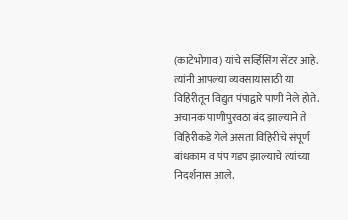(काटेभोगाव) यांचे सर्व्हिसिंग सेंटर आहे. त्यांनी आपल्या व्यवसायासाठी या विहिरीतून विद्युत पंपाद्वारे पाणी नेले होते. अचानक पाणीपुरवठा बंद झाल्याने ते विहिरीकडे गेले असता विहिरीचे संपूर्ण बांधकाम व पंप गडप झाल्याचे त्यांच्या निदर्शनास आले.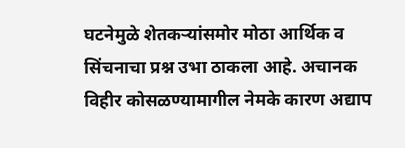घटनेमुळे शेतकऱ्यांसमोर मोठा आर्थिक व सिंचनाचा प्रश्न उभा ठाकला आहे. अचानक विहीर कोसळण्यामागील नेमके कारण अद्याप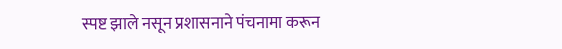स्पष्ट झाले नसून प्रशासनाने पंचनामा करून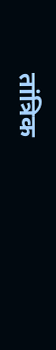तांत्रिक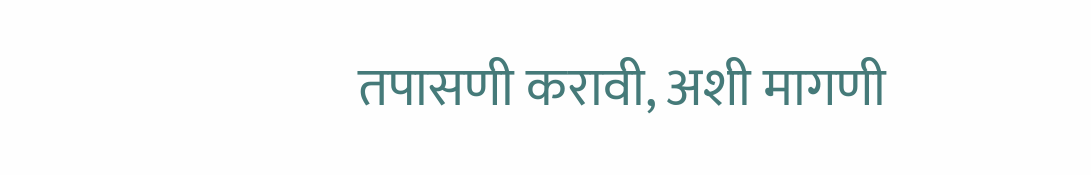तपासणी करावी, अशी मागणी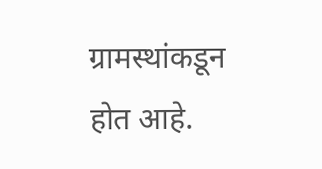ग्रामस्थांकडून होत आहे.